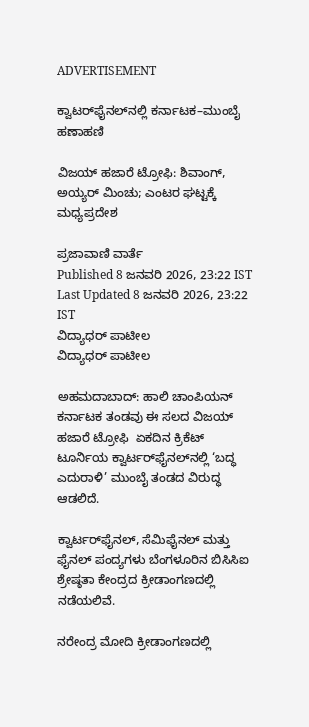ADVERTISEMENT

ಕ್ವಾಟರ್‌ಫೈನಲ್‌ನಲ್ಲಿ ಕರ್ನಾಟಕ–ಮುಂಬೈ ಹಣಾಹಣಿ

ವಿಜಯ್ ಹಜಾರೆ ಟ್ರೋಫಿ: ಶಿವಾಂಗ್, ಅಯ್ಯರ್ ಮಿಂಚು; ಎಂಟರ ಘಟ್ಟಕ್ಕೆ ಮಧ್ಯಪ್ರದೇಶ

ಪ್ರಜಾವಾಣಿ ವಾರ್ತೆ
Published 8 ಜನವರಿ 2026, 23:22 IST
Last Updated 8 ಜನವರಿ 2026, 23:22 IST
ವಿದ್ಯಾಧರ್ ಪಾಟೀಲ
ವಿದ್ಯಾಧರ್ ಪಾಟೀಲ

ಅಹಮದಾಬಾದ್: ಹಾಲಿ ಚಾಂಪಿಯನ್ ಕರ್ನಾಟಕ ತಂಡವು ಈ ಸಲದ ವಿಜಯ್ ಹಜಾರೆ ಟ್ರೋಫಿ  ಏಕದಿನ ಕ್ರಿಕೆಟ್ ಟೂರ್ನಿಯ ಕ್ವಾರ್ಟರ್‌ಫೈನಲ್‌ನಲ್ಲಿ ‘ಬದ್ಧ ಎದುರಾಳಿ’ ಮುಂಬೈ ತಂಡದ ವಿರುದ್ಧ ಆಡಲಿದೆ.

ಕ್ವಾರ್ಟರ್‌ಫೈನಲ್, ಸೆಮಿಫೈನಲ್ ಮತ್ತು ಫೈನಲ್ ಪಂದ್ಯಗಳು ಬೆಂಗಳೂರಿನ ಬಿಸಿಸಿಐ ಶ್ರೇಷ್ಠತಾ ಕೇಂದ್ರದ ಕ್ರೀಡಾಂಗಣದಲ್ಲಿ ನಡೆಯಲಿವೆ.

ನರೇಂದ್ರ ಮೋದಿ ಕ್ರೀಡಾಂಗಣದಲ್ಲಿ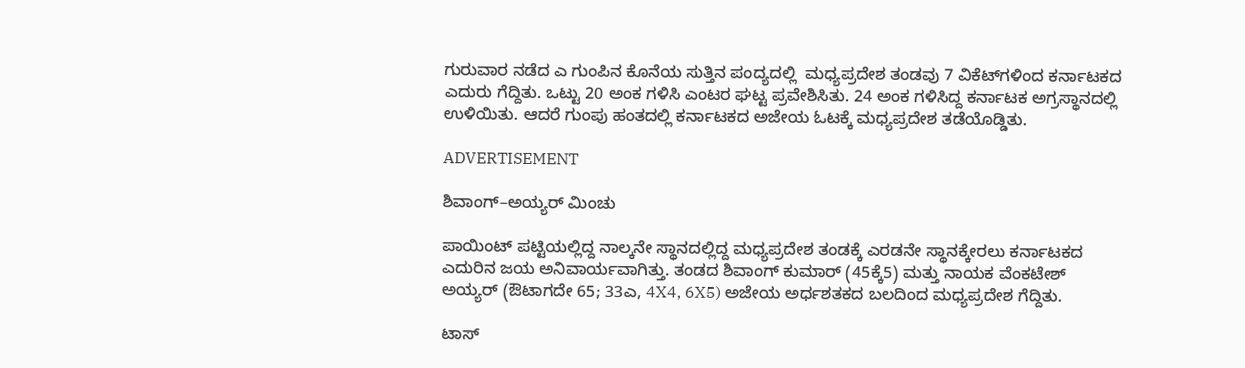ಗುರುವಾರ ನಡೆದ ಎ ಗುಂಪಿನ ಕೊನೆಯ ಸುತ್ತಿನ ಪಂದ್ಯದಲ್ಲಿ  ಮಧ್ಯಪ್ರದೇಶ ತಂಡವು 7 ವಿಕೆಟ್‌ಗಳಿಂದ ಕರ್ನಾಟಕದ ಎದುರು ಗೆದ್ದಿತು. ಒಟ್ಟು 20 ಅಂಕ ಗಳಿಸಿ ಎಂಟರ ಘಟ್ಟ ಪ್ರವೇಶಿಸಿತು. 24 ಅಂಕ ಗಳಿಸಿದ್ದ ಕರ್ನಾಟಕ ಅಗ್ರಸ್ಥಾನದಲ್ಲಿ ಉಳಿಯಿತು. ಆದರೆ ಗುಂಪು ಹಂತದಲ್ಲಿ ಕರ್ನಾಟಕದ ಅಜೇಯ ಓಟಕ್ಕೆ ಮಧ್ಯಪ್ರದೇಶ ತಡೆಯೊಡ್ಡಿತು.

ADVERTISEMENT

ಶಿವಾಂಗ್–ಅಯ್ಯರ್ ಮಿಂಚು

ಪಾಯಿಂಟ್ ಪಟ್ಟಿಯಲ್ಲಿದ್ದ ನಾಲ್ಕನೇ ಸ್ಥಾನದಲ್ಲಿದ್ದ ಮಧ್ಯಪ್ರದೇಶ ತಂಡಕ್ಕೆ ಎರಡನೇ ಸ್ಥಾನಕ್ಕೇರಲು ಕರ್ನಾಟಕದ ಎದುರಿನ ಜಯ ಅನಿವಾರ್ಯವಾಗಿತ್ತು. ತಂಡದ ಶಿವಾಂಗ್ ಕುಮಾರ್ (45ಕ್ಕೆ5) ಮತ್ತು ನಾಯಕ ವೆಂಕಟೇಶ್ ಅಯ್ಯರ್ (ಔಟಾಗದೇ 65; 33ಎ, 4X4, 6X5) ಅಜೇಯ ಅರ್ಧಶತಕದ ಬಲದಿಂದ ಮಧ್ಯಪ್ರದೇಶ ಗೆದ್ದಿತು.

ಟಾಸ್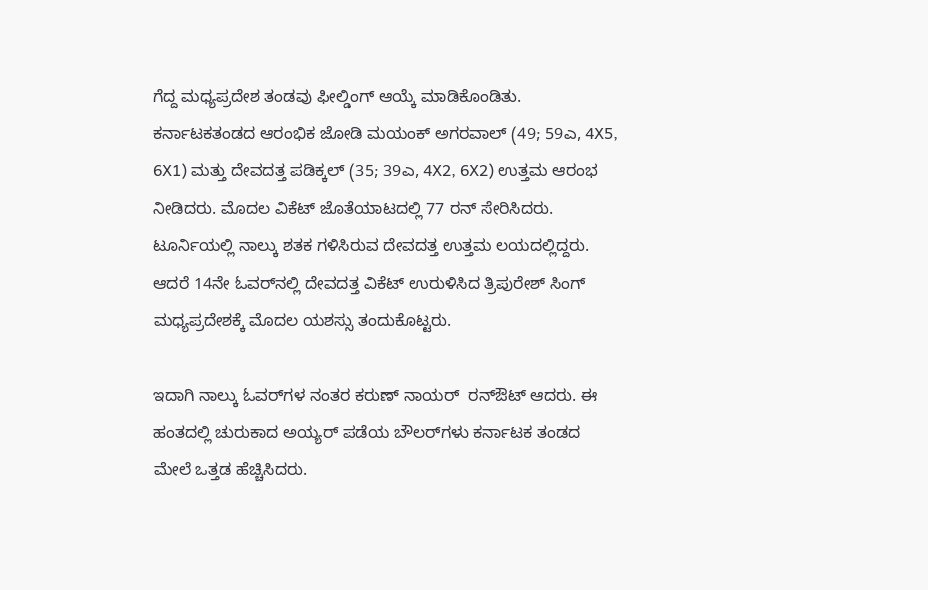ಗೆದ್ದ ಮಧ್ಯಪ್ರದೇಶ ತಂಡವು ಫೀಲ್ಡಿಂಗ್ ಆಯ್ಕೆ ಮಾಡಿಕೊಂಡಿತು. ಕರ್ನಾಟಕತಂಡದ ಆರಂಭಿಕ ಜೋಡಿ ಮಯಂಕ್ ಅಗರವಾಲ್ (49; 59ಎ, 4X5, 6X1) ಮತ್ತು ದೇವದತ್ತ ಪಡಿಕ್ಕಲ್ (35; 39ಎ, 4X2, 6X2) ಉತ್ತಮ ಆರಂಭ ನೀಡಿದರು. ಮೊದಲ ವಿಕೆಟ್ ಜೊತೆಯಾಟದಲ್ಲಿ 77 ರನ್ ಸೇರಿಸಿದರು. ಟೂರ್ನಿಯಲ್ಲಿ ನಾಲ್ಕು ಶತಕ ಗಳಿಸಿರುವ ದೇವದತ್ತ ಉತ್ತಮ ಲಯದಲ್ಲಿದ್ದರು. ಆದರೆ 14ನೇ ಓವರ್‌ನಲ್ಲಿ ದೇವದತ್ತ ವಿಕೆಟ್ ಉರುಳಿಸಿದ ತ್ರಿಪುರೇಶ್ ಸಿಂಗ್ ಮಧ್ಯಪ್ರದೇಶಕ್ಕೆ ಮೊದಲ ಯಶಸ್ಸು ತಂದುಕೊಟ್ಟರು.

ಇದಾಗಿ ನಾಲ್ಕು ಓವರ್‌ಗಳ ನಂತರ ಕರುಣ್ ನಾಯರ್  ರನ್‌ಔಟ್ ಆದರು. ಈ ಹಂತದಲ್ಲಿ ಚುರುಕಾದ ಅಯ್ಯರ್ ಪಡೆಯ ಬೌಲರ್‌ಗಳು ಕರ್ನಾಟಕ ತಂಡದ ಮೇಲೆ ಒತ್ತಡ ಹೆಚ್ಚಿಸಿದರು.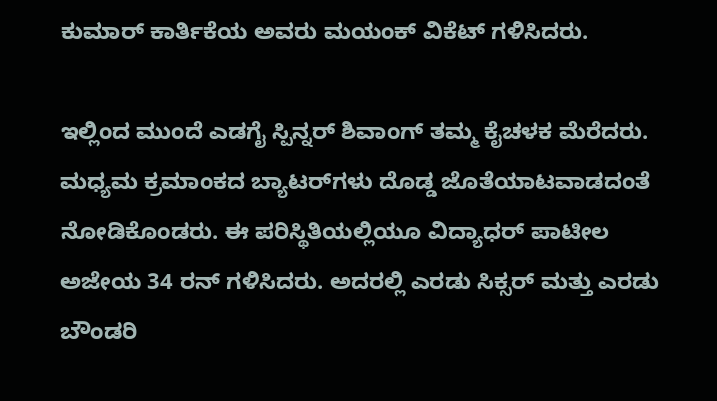ಕುಮಾರ್ ಕಾರ್ತಿಕೆಯ ಅವರು ಮಯಂಕ್ ವಿಕೆಟ್ ಗಳಿಸಿದರು.

ಇಲ್ಲಿಂದ ಮುಂದೆ ಎಡಗೈ ಸ್ಪಿನ್ನರ್ ಶಿವಾಂಗ್ ತಮ್ಮ ಕೈಚಳಕ ಮೆರೆದರು. ಮಧ್ಯಮ ಕ್ರಮಾಂಕದ ಬ್ಯಾಟರ್‌ಗಳು ದೊಡ್ಡ ಜೊತೆಯಾಟವಾಡದಂತೆ ನೋಡಿಕೊಂಡರು. ಈ ಪರಿಸ್ಥಿತಿಯಲ್ಲಿಯೂ ವಿದ್ಯಾಧರ್ ಪಾಟೀಲ ಅಜೇಯ 34 ರನ್ ಗಳಿಸಿದರು. ಅದರಲ್ಲಿ ಎರಡು ಸಿಕ್ಸರ್ ಮತ್ತು ಎರಡು ಬೌಂಡರಿ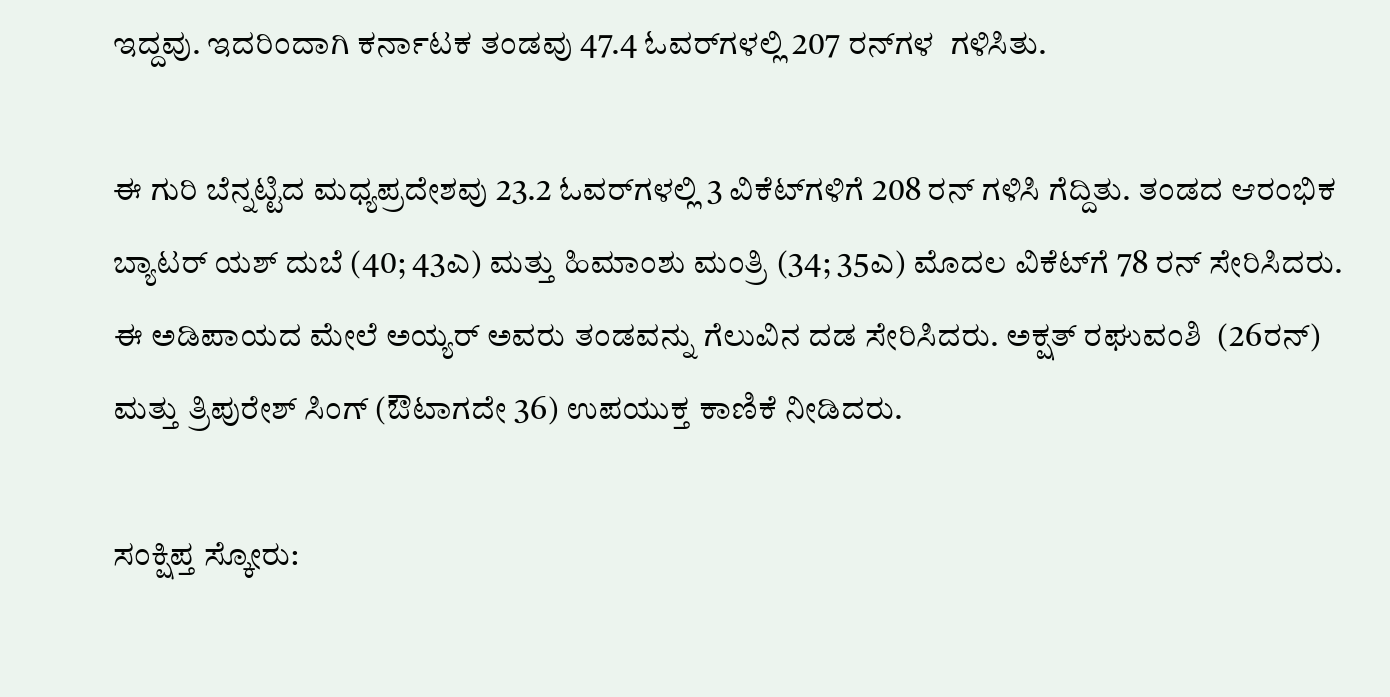ಇದ್ದವು. ಇದರಿಂದಾಗಿ ಕರ್ನಾಟಕ ತಂಡವು 47.4 ಓವರ್‌ಗಳಲ್ಲಿ 207 ರನ್‌ಗಳ  ಗಳಿಸಿತು.

ಈ ಗುರಿ ಬೆನ್ನಟ್ಟಿದ ಮಧ್ಯಪ್ರದೇಶವು 23.2 ಓವರ್‌ಗಳಲ್ಲಿ 3 ವಿಕೆಟ್‌ಗಳಿಗೆ 208 ರನ್ ಗಳಿಸಿ ಗೆದ್ದಿತು. ತಂಡದ ಆರಂಭಿಕ ಬ್ಯಾಟರ್ ಯಶ್ ದುಬೆ (40; 43ಎ) ಮತ್ತು ಹಿಮಾಂಶು ಮಂತ್ರಿ (34; 35ಎ) ಮೊದಲ ವಿಕೆಟ್‌ಗೆ 78 ರನ್ ಸೇರಿಸಿದರು. ಈ ಅಡಿಪಾಯದ ಮೇಲೆ ಅಯ್ಯರ್ ಅವರು ತಂಡವನ್ನು ಗೆಲುವಿನ ದಡ ಸೇರಿಸಿದರು. ಅಕ್ಷತ್ ರಘುವಂಶಿ  (26ರನ್) ಮತ್ತು ತ್ರಿಪುರೇಶ್ ಸಿಂಗ್ (ಔಟಾಗದೇ 36) ಉಪಯುಕ್ತ ಕಾಣಿಕೆ ನೀಡಿದರು.

ಸಂಕ್ಷಿಪ್ತ ಸ್ಕೋರು: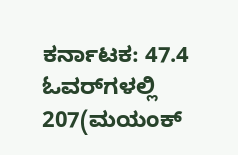ಕರ್ನಾಟಕ: 47.4 ಓವರ್‌ಗಳಲ್ಲಿ 207(ಮಯಂಕ್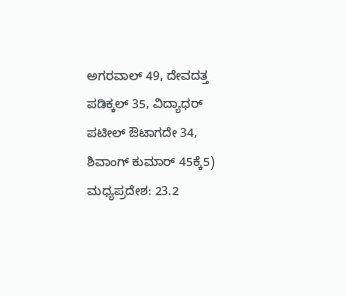ಅಗರವಾಲ್ 49, ದೇವದತ್ತ ಪಡಿಕ್ಕಲ್ 35, ವಿದ್ಯಾಧರ್ ಪಟೀಲ್ ಔಟಾಗದೇ 34, ಶಿವಾಂಗ್ ಕುಮಾರ್ 45ಕ್ಕೆ5) ಮಧ್ಯಪ್ರದೇಶ: 23.2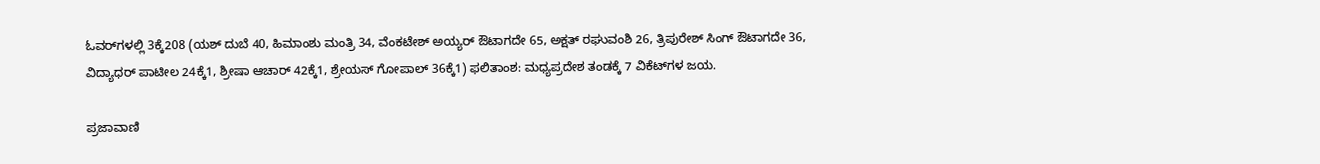ಓವರ್‌ಗಳಲ್ಲಿ 3ಕ್ಕೆ208 (ಯಶ್ ದುಬೆ 40, ಹಿಮಾಂಶು ಮಂತ್ರಿ 34, ವೆಂಕಟೇಶ್ ಅಯ್ಯರ್ ಔಟಾಗದೇ 65, ಅಕ್ಷತ್ ರಘುವಂಶಿ 26, ತ್ರಿಪುರೇಶ್ ಸಿಂಗ್ ಔಟಾಗದೇ 36, ವಿದ್ಯಾಧರ್ ಪಾಟೀಲ 24ಕ್ಕೆ1, ಶ್ರೀಷಾ ಆಚಾರ್ 42ಕ್ಕೆ1, ಶ್ರೇಯಸ್ ಗೋಪಾಲ್ 36ಕ್ಕೆ1) ಫಲಿತಾಂಶ: ಮಧ್ಯಪ್ರದೇಶ ತಂಡಕ್ಕೆ 7 ವಿಕೆಟ್‌ಗಳ ಜಯ.

ಪ್ರಜಾವಾಣಿ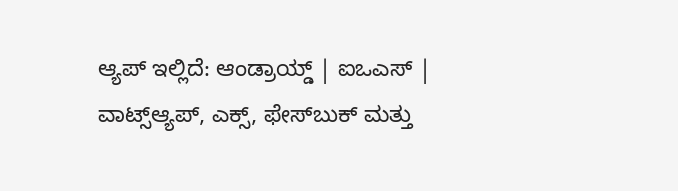ಆ್ಯಪ್ ಇಲ್ಲಿದೆ: ಆಂಡ್ರಾಯ್ಡ್ | ಐಒಎಸ್ | ವಾಟ್ಸ್ಆ್ಯಪ್, ಎಕ್ಸ್, ಫೇಸ್‌ಬುಕ್ ಮತ್ತು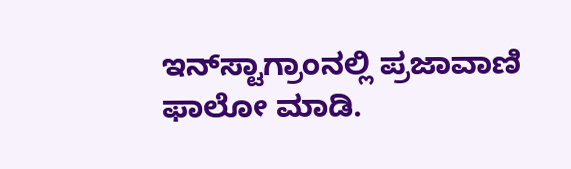ಇನ್‌ಸ್ಟಾಗ್ರಾಂನಲ್ಲಿ ಪ್ರಜಾವಾಣಿ ಫಾಲೋ ಮಾಡಿ.